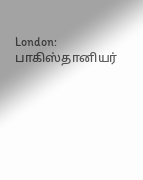London: பாகிஸ்தானியர்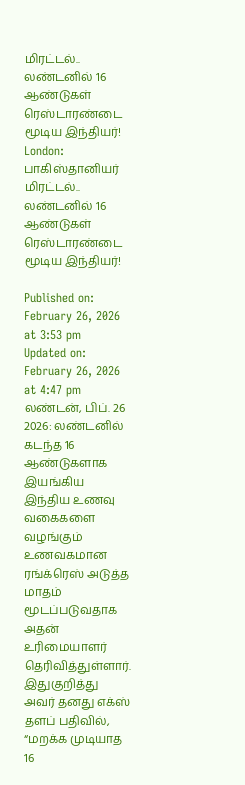மிரட்டல்.. லண்டனில் 16 ஆண்டுகள் ரெஸ்டாரண்டை மூடிய இந்தியர்!
London: பாகிஸ்தானியர் மிரட்டல்.. லண்டனில் 16 ஆண்டுகள் ரெஸ்டாரண்டை மூடிய இந்தியர்!

Published on: February 26, 2026 at 3:53 pm
Updated on: February 26, 2026 at 4:47 pm
லண்டன், பிப். 26 2026: லண்டனில் கடந்த 16 ஆண்டுகளாக இயங்கிய இந்திய உணவு வகைகளை வழங்கும் உணவகமான ரங்க்ரெஸ் அடுத்த மாதம் மூடப்படுவதாக அதன் உரிமையாளர் தெரிவித்துள்ளார். இதுகுறித்து அவர் தனது எக்ஸ் தளப் பதிவில், “மறக்க முடியாத 16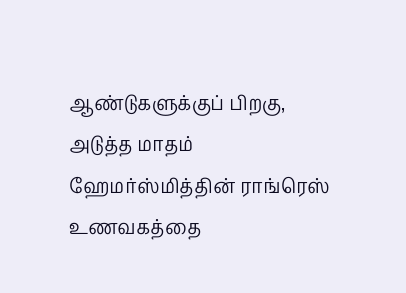ஆண்டுகளுக்குப் பிறகு, அடுத்த மாதம் ஹேமர்ஸ்மித்தின் ராங்ரெஸ் உணவகத்தை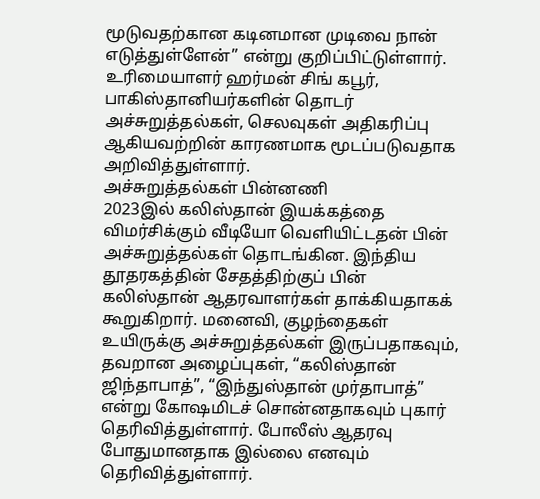மூடுவதற்கான கடினமான முடிவை நான் எடுத்துள்ளேன்” என்று குறிப்பிட்டுள்ளார்.
உரிமையாளர் ஹர்மன் சிங் கபூர், பாகிஸ்தானியர்களின் தொடர் அச்சுறுத்தல்கள், செலவுகள் அதிகரிப்பு ஆகியவற்றின் காரணமாக மூடப்படுவதாக அறிவித்துள்ளார்.
அச்சுறுத்தல்கள் பின்னணி
2023இல் கலிஸ்தான் இயக்கத்தை விமர்சிக்கும் வீடியோ வெளியிட்டதன் பின் அச்சுறுத்தல்கள் தொடங்கின. இந்திய தூதரகத்தின் சேதத்திற்குப் பின் கலிஸ்தான் ஆதரவாளர்கள் தாக்கியதாகக் கூறுகிறார். மனைவி, குழந்தைகள் உயிருக்கு அச்சுறுத்தல்கள் இருப்பதாகவும், தவறான அழைப்புகள், “கலிஸ்தான் ஜிந்தாபாத்”, “இந்துஸ்தான் முர்தாபாத்” என்று கோஷமிடச் சொன்னதாகவும் புகார் தெரிவித்துள்ளார். போலீஸ் ஆதரவு போதுமானதாக இல்லை எனவும் தெரிவித்துள்ளார்.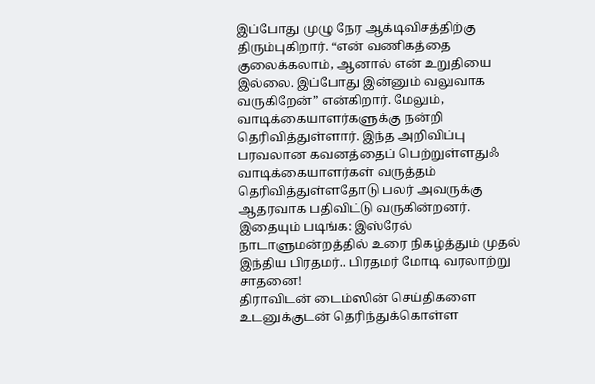இப்போது முழு நேர ஆக்டிவிசத்திற்கு திரும்புகிறார். “என் வணிகத்தை குலைக்கலாம், ஆனால் என் உறுதியை இல்லை. இப்போது இன்னும் வலுவாக வருகிறேன்” என்கிறார். மேலும், வாடிக்கையாளர்களுக்கு நன்றி தெரிவித்துள்ளார். இந்த அறிவிப்பு பரவலான கவனத்தைப் பெற்றுள்ளதுஃ வாடிக்கையாளர்கள் வருத்தம் தெரிவித்துள்ளதோடு பலர் அவருக்கு ஆதரவாக பதிவிட்டு வருகின்றனர்.
இதையும் படிங்க: இஸ்ரேல் நாடாளுமன்றத்தில் உரை நிகழ்த்தும் முதல் இந்திய பிரதமர்.. பிரதமர் மோடி வரலாற்று சாதனை!
திராவிடன் டைம்ஸின் செய்திகளை உடனுக்குடன் தெரிந்துக்கொள்ள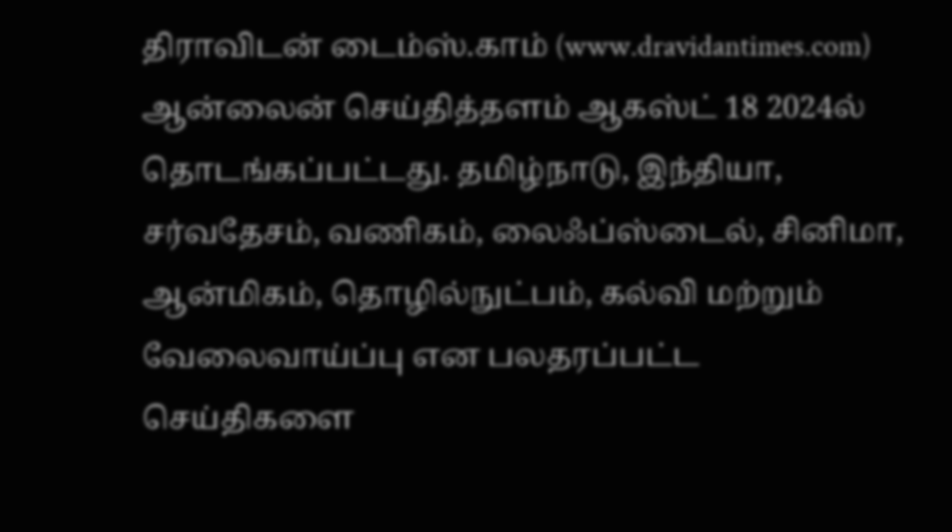திராவிடன் டைம்ஸ்.காம் (www.dravidantimes.com) ஆன்லைன் செய்தித்தளம் ஆகஸ்ட் 18 2024ல் தொடங்கப்பட்டது. தமிழ்நாடு, இந்தியா, சர்வதேசம், வணிகம், லைஃப்ஸ்டைல், சினிமா, ஆன்மிகம், தொழில்நுட்பம், கல்வி மற்றும் வேலைவாய்ப்பு என பலதரப்பட்ட செய்திகளை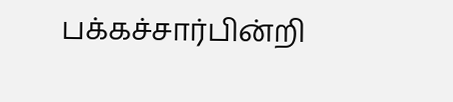பக்கச்சார்பின்றி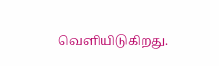வெளியிடுகிறது.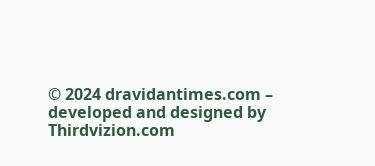© 2024 dravidantimes.com – developed and designed by Thirdvizion.com